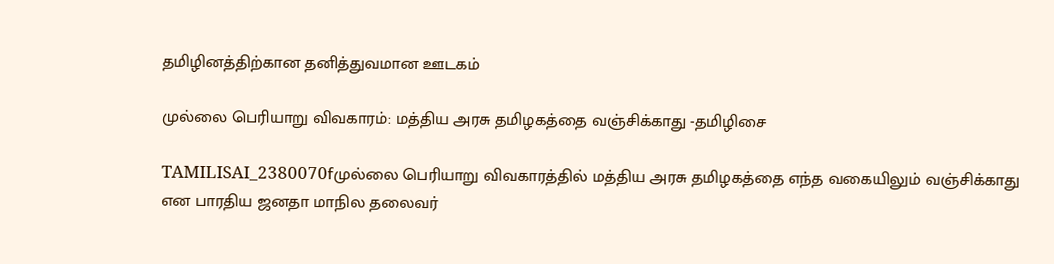தமிழினத்திற்கான தனித்துவமான ஊடகம்

முல்லை பெரியாறு விவகாரம்: மத்திய அரசு தமிழகத்தை வஞ்சிக்காது -தமிழிசை

TAMILISAI_2380070fமுல்லை பெரியாறு விவகாரத்தில் மத்திய அரசு தமிழகத்தை எந்த வகையிலும் வஞ்சிக்காது என பாரதிய ஜனதா மாநில தலைவர்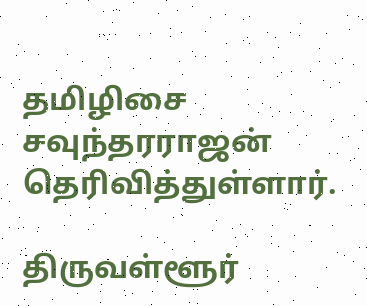தமிழிசை சவுந்தரராஜன் தெரிவித்துள்ளார்.

திருவள்ளூர்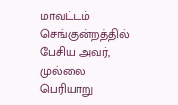மாவட்டம் செங்குன்றத்தில் பேசிய அவர், முல்லை பெரியாறு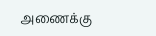அணைக்கு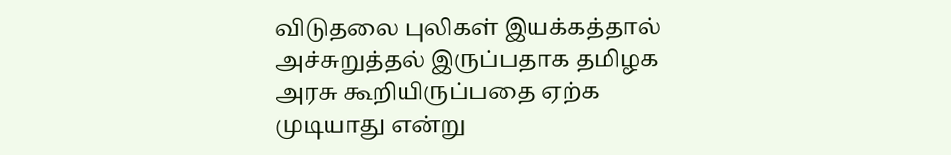விடுதலை புலிகள் இயக்கத்தால் அச்சுறுத்தல் இருப்பதாக தமிழக அரசு கூறியிருப்பதை ஏற்க முடியாது என்று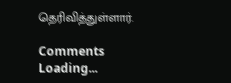தெரிவித்துள்ளார்.

Comments
Loading...